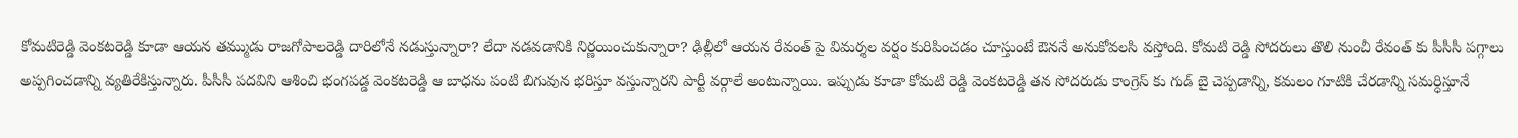కోమటిరెడ్డి వెంకటరెడ్డి కూడా ఆయన తమ్ముడు రాజగోపాలరెడ్డి దారిలోనే నడుస్తున్నారా? లేదా నడవడానికి నిర్ణయించుకున్నారా? ఢిల్లీలో ఆయన రేవంత్ పై విమర్శల వర్షం కురిపించడం చూస్తుంటే ఔననే అనుకోవలసి వస్తోంది. కోమటి రెడ్డి సోదరులు తొలి నుంచీ రేవంత్ కు పీసీసీ పగ్గాలు అప్పగించడాన్ని వ్యతిరేకిస్తున్నారు. పీసీసీ పదవిని ఆశించి భంగపడ్డ వెంకటరెడ్డి ఆ బాధను పంటి బిగువున భరిస్తూ వస్తున్నారని పార్టీ వర్గాలే అంటున్నాయి. ఇప్పుడు కూడా కోమటి రెడ్డి వెంకటరెడ్డి తన సోదరుడు కాంగ్రెస్ కు గుడ్ బై చెప్పడాన్ని, కమలం గూటికి చేరడాన్ని సమర్ధిస్తూనే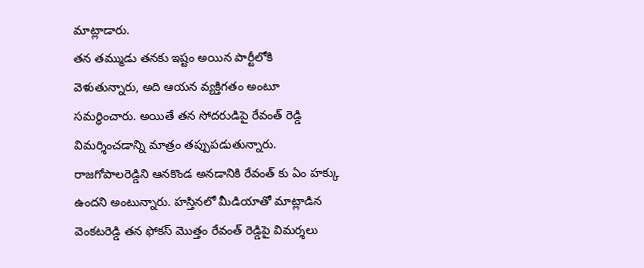మాట్లాడారు.
తన తమ్ముడు తనకు ఇష్టం అయిన పార్టీలోకి వెళుతున్నారు, అది ఆయన వ్యక్తిగతం అంటూ సమర్ధించారు. అయితే తన సోదరుడిపై రేవంత్ రెడ్డి విమర్శించడాన్ని మాత్రం తప్పుపడుతున్నారు. రాజగోపాలరెడ్డిని ఆనకొండ అనడానికి రేవంత్ కు ఏం హక్కు ఉందని అంటున్నారు. హస్తినలో మీడియాతో మాట్లాడిన వెంకటరెడ్డి తన ఫోకస్ మొత్తం రేవంత్ రెడ్డిపై విమర్శలు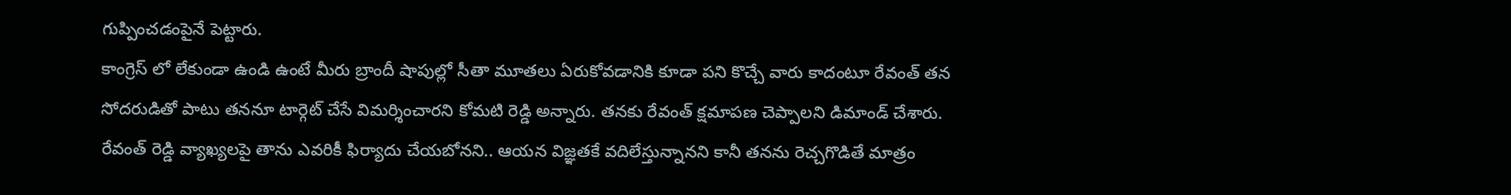గుప్పించడంపైనే పెట్టారు.
కాంగ్రెస్ లో లేకుండా ఉండి ఉంటే మీరు బ్రాందీ షాపుల్లో సీతా మూతలు ఏరుకోవడానికి కూడా పని కొచ్చే వారు కాదంటూ రేవంత్ తన సోదరుడితో పాటు తననూ టార్గెట్ చేసే విమర్శించారని కోమటి రెడ్డి అన్నారు. తనకు రేవంత్ క్షమాపణ చెప్పాలని డిమాండ్ చేశారు. రేవంత్ రెడ్డి వ్యాఖ్యలపై తాను ఎవరికీ ఫిర్యాదు చేయబోనని.. ఆయన విజ్ఞతకే వదిలేస్తున్నానని కానీ తనను రెచ్చగొడితే మాత్రం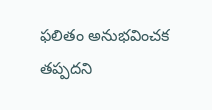ఫలితం అనుభవించక తప్పదని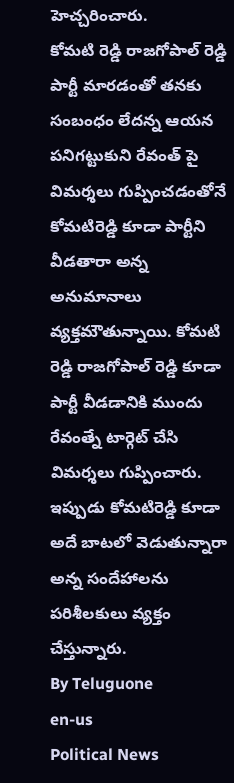హెచ్చరించారు.
కోమటి రెడ్డి రాజగోపాల్ రెడ్డి పార్టీ మారడంతో తనకు సంబంధం లేదన్న ఆయన పనిగట్టుకుని రేవంత్ పై విమర్శలు గుప్పించడంతోనే కోమటిరెడ్డి కూడా పార్టీని వీడతారా అన్న అనుమానాలు వ్యక్తమౌతున్నాయి. కోమటి రెడ్డి రాజగోపాల్ రెడ్డి కూడా పార్టీ వీడడానికి ముందు రేవంత్నే టార్గెట్ చేసి విమర్శలు గుప్పించారు. ఇప్పుడు కోమటిరెడ్డి కూడా అదే బాటలో వెడుతున్నారా అన్న సందేహాలను పరిశీలకులు వ్యక్తం చేస్తున్నారు.
By Teluguone
en-us
Political News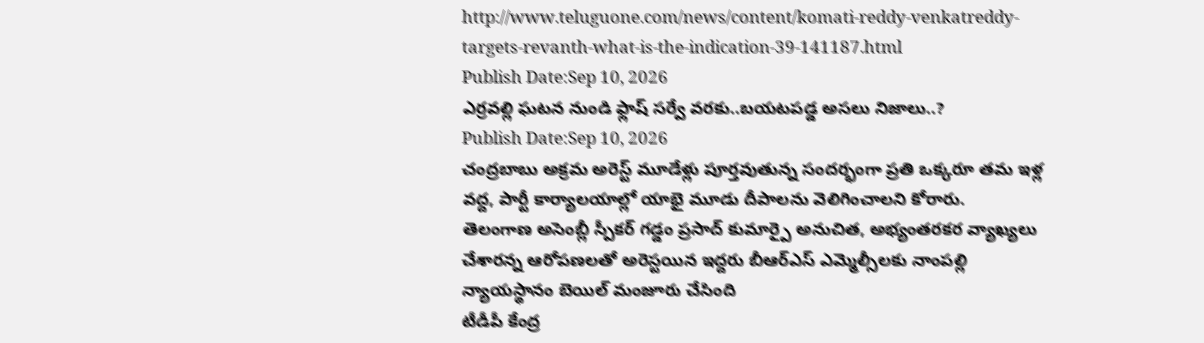http://www.teluguone.com/news/content/komati-reddy-venkatreddy-targets-revanth-what-is-the-indication-39-141187.html
Publish Date:Sep 10, 2026
ఎర్రవల్లి ఘటన నుండి ఫ్లాష్ సర్వే వరకు..బయటపడ్డ అసలు నిజాలు..?
Publish Date:Sep 10, 2026
చంద్రబాబు అక్రమ అరెస్ట్ మూడేళ్లు పూర్తవుతున్న సందర్భంగా ప్రతి ఒక్కరూ తమ ఇళ్ల వద్ద, పార్టీ కార్యాలయాల్లో యాభై మూడు దీపాలను వెలిగించాలని కోరారు.
తెలంగాణ అసెంబ్లీ స్పీకర్ గడ్డం ప్రసాద్ కుమార్పై అనుచిత, అభ్యంతరకర వ్యాఖ్యలు చేశారన్న ఆరోపణలతో అరెస్టయిన ఇద్దరు బీఆర్ఎస్ ఎమ్మెల్సీలకు నాంపల్లి న్యాయస్థానం బెయిల్ మంజూరు చేసింది
టీడీపీ కేంద్ర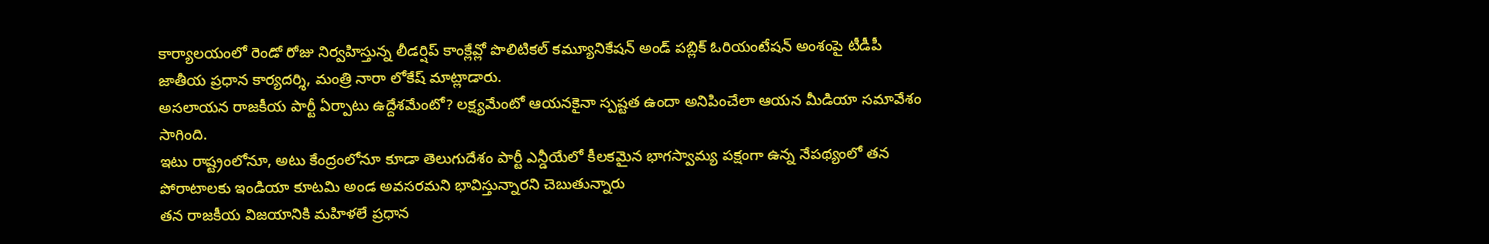కార్యాలయంలో రెండో రోజు నిర్వహిస్తున్న లీడర్షిప్ కాంక్లేవ్లో పొలిటికల్ కమ్యూనికేషన్ అండ్ పబ్లిక్ ఓరియంటేషన్ అంశంపై టీడీపీ జాతీయ ప్రధాన కార్యదర్శి, మంత్రి నారా లోకేష్ మాట్లాడారు.
అసలాయన రాజకీయ పార్టీ ఏర్పాటు ఉద్దేశమేంటో? లక్ష్యమేంటో ఆయనకైనా స్పష్టత ఉందా అనిపించేలా ఆయన మీడియా సమావేశం సాగింది.
ఇటు రాష్ట్రంలోనూ, అటు కేంద్రంలోనూ కూడా తెలుగుదేశం పార్టీ ఎన్డీయేలో కీలకమైన భాగస్వామ్య పక్షంగా ఉన్న నేపథ్యంలో తన పోరాటాలకు ఇండియా కూటమి అండ అవసరమని భావిస్తున్నారని చెబుతున్నారు
తన రాజకీయ విజయానికి మహిళలే ప్రధాన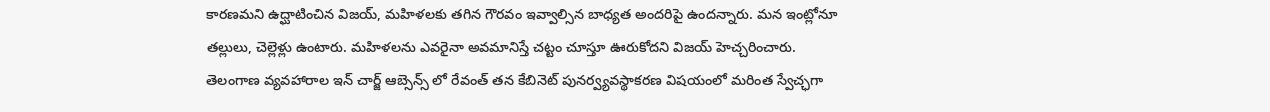కారణమని ఉద్ఘాటించిన విజయ్, మహిళలకు తగిన గౌరవం ఇవ్వాల్సిన బాధ్యత అందరిపై ఉందన్నారు. మన ఇంట్లోనూ తల్లులు, చెల్లెళ్లు ఉంటారు. మహిళలను ఎవరైనా అవమానిస్తే చట్టం చూస్తూ ఊరుకోదని విజయ్ హెచ్చరించారు.
తెలంగాణ వ్యవహారాల ఇన్ చార్జ్ ఆబ్సెన్స్ లో రేవంత్ తన కేబినెట్ పునర్వ్యవస్థాకరణ విషయంలో మరింత స్వేచ్ఛగా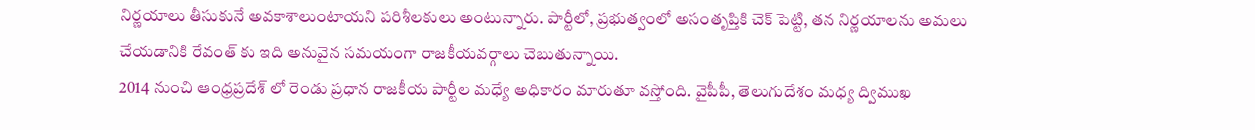నిర్ణయాలు తీసుకునే అవకాశాలుంటాయని పరిశీలకులు అంటున్నారు. పార్టీలో, ప్రభుత్వంలో అసంతృప్తికి చెక్ పెట్టి, తన నిర్ణయాలను అమలు చేయడానికి రేవంత్ కు ఇది అనువైన సమయంగా రాజకీయవర్గాలు చెబుతున్నాయి.
2014 నుంచి ఆంధ్రప్రదేశ్ లో రెండు ప్రధాన రాజకీయ పార్టీల మధ్యే అధికారం మారుతూ వస్తోంది. వైపీపీ, తెలుగుదేశం మధ్య ద్విముఖ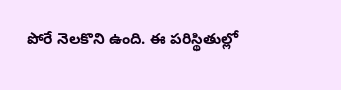పోరే నెలకొని ఉంది. ఈ పరిస్థితుల్లో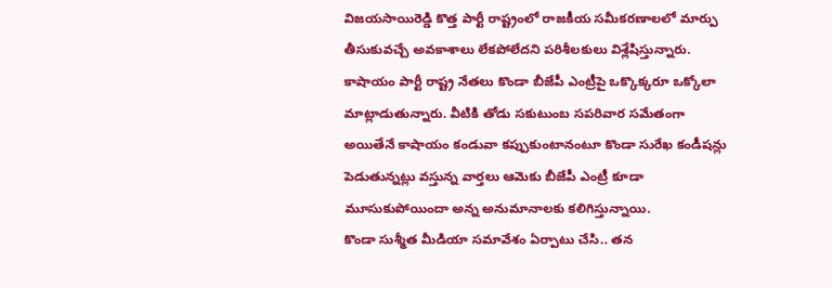విజయసాయిరెడ్డి కొత్త పార్టీ రాష్ట్రంలో రాజకీయ సమీకరణాలలో మార్పు తీసుకువచ్చే అవకాశాలు లేకపోలేదని పరిశీలకులు విశ్లేషిస్తున్నారు.
కాషాయం పార్టీ రాష్ట్ర నేతలు కొండా బీజేపీ ఎంట్రీపై ఒక్కొక్కరూ ఒక్కోలా మాట్లాడుతున్నారు. వీటికి తోడు సకుటుంబ సపరివార సమేతంగా అయితేనే కాషాయం కండువా కప్పుకుంటానంటూ కొండా సురేఖ కండీషన్లు పెడుతున్నట్లు వస్తున్న వార్తలు ఆమెకు బీజేపీ ఎంట్రీ కూడా మూసుకుపోయిందా అన్న అనుమానాలకు కలిగిస్తున్నాయి.
కొండా సుశ్మీత మీడియా సమావేశం ఏర్పాటు చేసి.. తన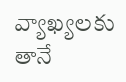వ్యాఖ్యలకు తానే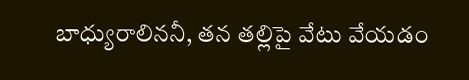బాధ్యురాలిననీ, తన తల్లిపై వేటు వేయడం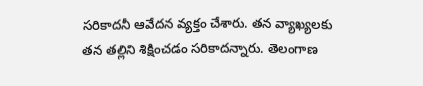సరికాదనీ ఆవేదన వ్యక్తం చేశారు. తన వ్యాఖ్యలకు తన తల్లిని శిక్షించడం సరికాదన్నారు. తెలంగాణ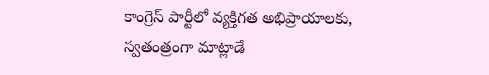కాంగ్రెస్ పార్టీలో వ్యక్తిగత అభిప్రాయాలకు, స్వతంత్రంగా మాట్లాడే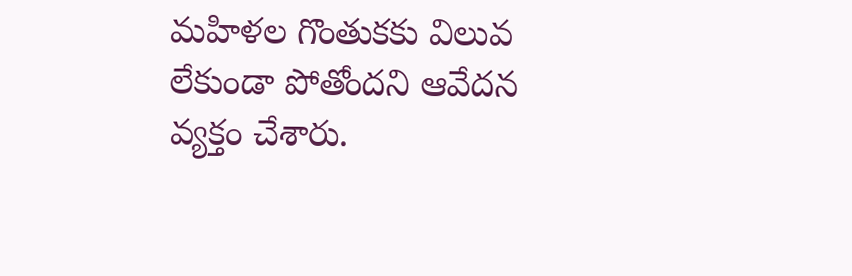మహిళల గొంతుకకు విలువ లేకుండా పోతోందని ఆవేదన వ్యక్తం చేశారు.